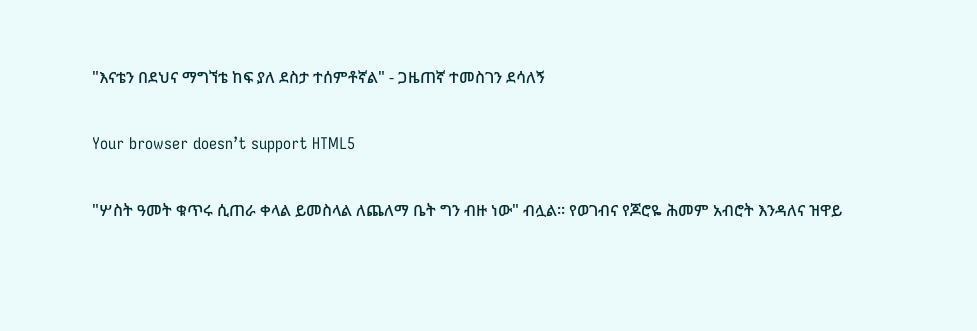"እናቴን በደህና ማግኘቴ ከፍ ያለ ደስታ ተሰምቶኛል" - ጋዜጠኛ ተመስገን ደሳለኝ

Your browser doesn’t support HTML5

"ሦስት ዓመት ቁጥሩ ሲጠራ ቀላል ይመስላል ለጨለማ ቤት ግን ብዙ ነው" ብሏል። የወገብና የጆሮዬ ሕመም አብሮት እንዳለና ዝዋይ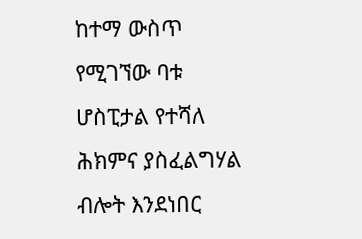ከተማ ውስጥ የሚገኘው ባቱ ሆስፒታል የተሻለ ሕክምና ያስፈልግሃል ብሎት እንደነበር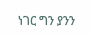ነገር ግን ያንን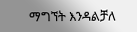ማግኘት እንዳልቻለ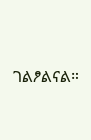ገልፆልናል።